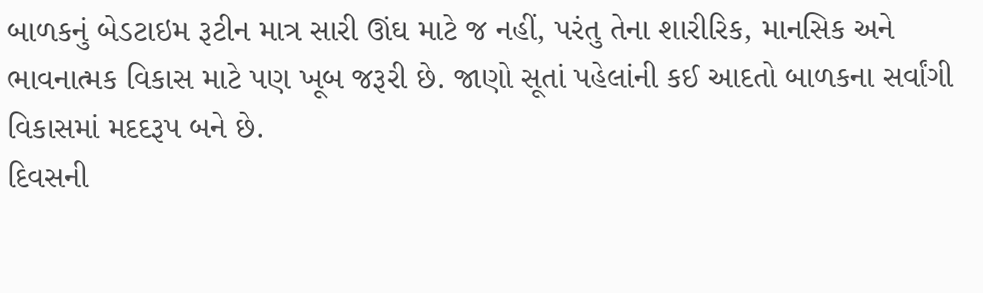બાળકનું બેડટાઇમ રૂટીન માત્ર સારી ઊંઘ માટે જ નહીં, પરંતુ તેના શારીરિક, માનસિક અને ભાવનાત્મક વિકાસ માટે પણ ખૂબ જરૂરી છે. જાણો સૂતાં પહેલાંની કઈ આદતો બાળકના સર્વાંગી વિકાસમાં મદદરૂપ બને છે.
દિવસની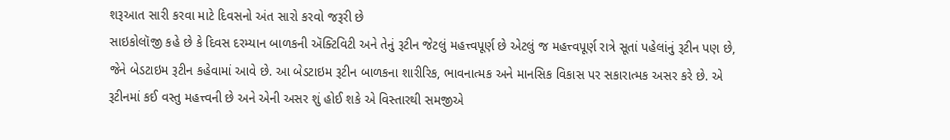શરૂઆત સારી કરવા માટે દિવસનો અંત સારો કરવો જરૂરી છે
સાઇકોલૉજી કહે છે કે દિવસ દરમ્યાન બાળકની ઍક્ટિવિટી અને તેનું રૂટીન જેટલું મહત્ત્વપૂર્ણ છે એટલું જ મહત્ત્વપૂર્ણ રાત્રે સૂતાં પહેલાંનું રૂટીન પણ છે, જેને બેડટાઇમ રૂટીન કહેવામાં આવે છે. આ બેડટાઇમ રૂટીન બાળકના શારીરિક, ભાવનાત્મક અને માનસિક વિકાસ પર સકારાત્મક અસર કરે છે. એ રૂટીનમાં કઈ વસ્તુ મહત્ત્વની છે અને એની અસર શું હોઈ શકે એ વિસ્તારથી સમજીએ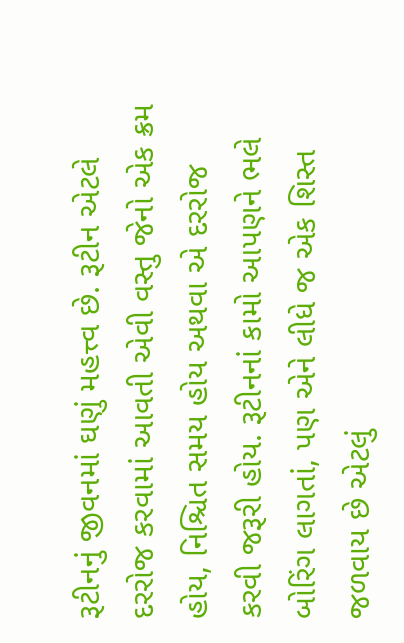રૂટીનનું જીવનમાં ઘણું મહત્ત્વ છે. રૂટીન એટલે દરરોજ કરવામાં આવતી એવી વસ્તુ જેનો એક ક્રમ હોય, નિશ્ચિત સમય હોય અથવા એ દરરોજ કરવી જરૂરી હોય. રૂટીનનાં કામો આપણને ભલે બોરિંગ લાગતાં, પણ એને લીધે જ એક શિસ્ત જળવાય છે એટલું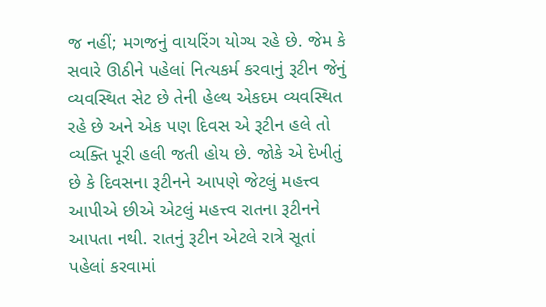જ નહીં; મગજનું વાયરિંગ યોગ્ય રહે છે. જેમ કે સવારે ઊઠીને પહેલાં નિત્યકર્મ કરવાનું રૂટીન જેનું વ્યવસ્થિત સેટ છે તેની હેલ્થ એકદમ વ્યવસ્થિત રહે છે અને એક પણ દિવસ એ રૂટીન હલે તો વ્યક્તિ પૂરી હલી જતી હોય છે. જોકે એ દેખીતું છે કે દિવસના રૂટીનને આપણે જેટલું મહત્ત્વ આપીએ છીએ એટલું મહત્ત્વ રાતના રૂટીનને આપતા નથી. રાતનું રૂટીન એટલે રાત્રે સૂતાં પહેલાં કરવામાં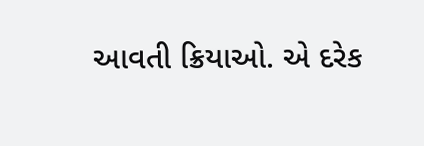આવતી ક્રિયાઓ. એ દરેક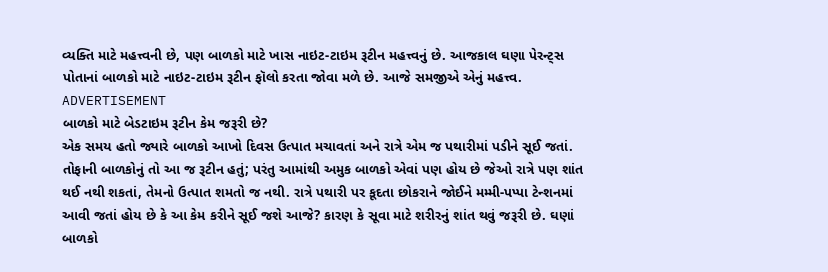વ્યક્તિ માટે મહત્ત્વની છે, પણ બાળકો માટે ખાસ નાઇટ-ટાઇમ રૂટીન મહત્ત્વનું છે. આજકાલ ઘણા પેરન્ટ્સ પોતાનાં બાળકો માટે નાઇટ-ટાઇમ રૂટીન ફૉલો કરતા જોવા મળે છે. આજે સમજીએ એનું મહત્ત્વ.
ADVERTISEMENT
બાળકો માટે બેડટાઇમ રૂટીન કેમ જરૂરી છે?
એક સમય હતો જ્યારે બાળકો આખો દિવસ ઉત્પાત મચાવતાં અને રાત્રે એમ જ પથારીમાં પડીને સૂઈ જતાં. તોફાની બાળકોનું તો આ જ રૂટીન હતું; પરંતુ આમાંથી અમુક બાળકો એવાં પણ હોય છે જેઓ રાત્રે પણ શાંત થઈ નથી શકતાં, તેમનો ઉત્પાત શમતો જ નથી. રાત્રે પથારી પર કૂદતા છોકરાને જોઈને મમ્મી-પપ્પા ટેન્શનમાં આવી જતાં હોય છે કે આ કેમ કરીને સૂઈ જશે આજે? કારણ કે સૂવા માટે શરીરનું શાંત થવું જરૂરી છે. ઘણાં બાળકો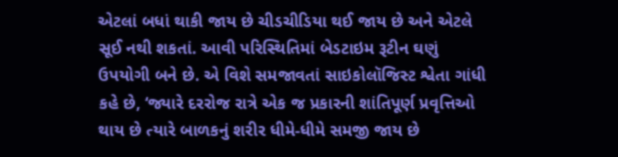એટલાં બધાં થાકી જાય છે ચીડચીડિયા થઈ જાય છે અને એટલે સૂઈ નથી શકતાં. આવી પરિસ્થિતિમાં બેડટાઇમ રૂટીન ઘણું ઉપયોગી બને છે. એ વિશે સમજાવતાં સાઇકોલૉજિસ્ટ શ્વેતા ગાંધી કહે છે, ‘જ્યારે દરરોજ રાત્રે એક જ પ્રકારની શાંતિપૂર્ણ પ્રવૃત્તિઓ થાય છે ત્યારે બાળકનું શરીર ધીમે-ધીમે સમજી જાય છે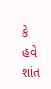કે હવે શાંત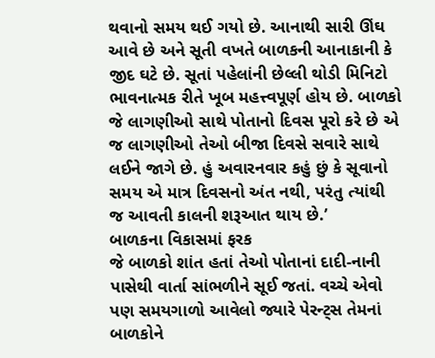થવાનો સમય થઈ ગયો છે. આનાથી સારી ઊંઘ આવે છે અને સૂતી વખતે બાળકની આનાકાની કે જીદ ઘટે છે. સૂતાં પહેલાંની છેલ્લી થોડી મિનિટો ભાવનાત્મક રીતે ખૂબ મહત્ત્વપૂર્ણ હોય છે. બાળકો જે લાગણીઓ સાથે પોતાનો દિવસ પૂરો કરે છે એ જ લાગણીઓ તેઓ બીજા દિવસે સવારે સાથે લઈને જાગે છે. હું અવારનવાર કહું છું કે સૂવાનો સમય એ માત્ર દિવસનો અંત નથી, પરંતુ ત્યાંથી જ આવતી કાલની શરૂઆત થાય છે.’
બાળકના વિકાસમાં ફરક
જે બાળકો શાંત હતાં તેઓ પોતાનાં દાદી-નાની પાસેથી વાર્તા સાંભળીને સૂઈ જતાં. વચ્ચે એવો પણ સમયગાળો આવેલો જ્યારે પેરન્ટ્સ તેમનાં બાળકોને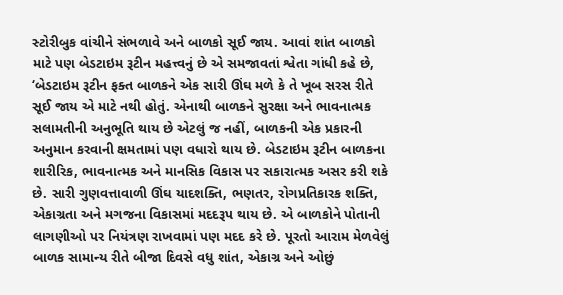સ્ટોરીબુક વાંચીને સંભળાવે અને બાળકો સૂઈ જાય. આવાં શાંત બાળકો માટે પણ બેડટાઇમ રૂટીન મહત્ત્વનું છે એ સમજાવતાં શ્વેતા ગાંધી કહે છે, ‘બેડટાઇમ રૂટીન ફક્ત બાળકને એક સારી ઊંઘ મળે કે તે ખૂબ સરસ રીતે સૂઈ જાય એ માટે નથી હોતું. એનાથી બાળકને સુરક્ષા અને ભાવનાત્મક સલામતીની અનુભૂતિ થાય છે એટલું જ નહીં, બાળકની એક પ્રકારની અનુમાન કરવાની ક્ષમતામાં પણ વધારો થાય છે. બેડટાઇમ રૂટીન બાળકના શારીરિક, ભાવનાત્મક અને માનસિક વિકાસ પર સકારાત્મક અસર કરી શકે છે. સારી ગુણવત્તાવાળી ઊંઘ યાદશક્તિ, ભણતર, રોગપ્રતિકારક શક્તિ, એકાગ્રતા અને મગજના વિકાસમાં મદદરૂપ થાય છે. એ બાળકોને પોતાની લાગણીઓ પર નિયંત્રણ રાખવામાં પણ મદદ કરે છે. પૂરતો આરામ મેળવેલું બાળક સામાન્ય રીતે બીજા દિવસે વધુ શાંત, એકાગ્ર અને ઓછું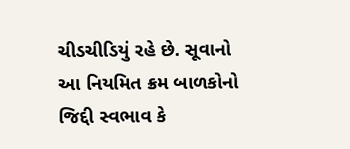ચીડચીડિયું રહે છે. સૂવાનો આ નિયમિત ક્રમ બાળકોનો જિદ્દી સ્વભાવ કે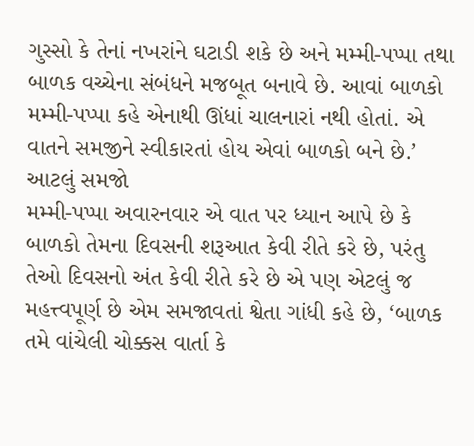ગુસ્સો કે તેનાં નખરાંને ઘટાડી શકે છે અને મમ્મી-પપ્પા તથા બાળક વચ્ચેના સંબંધને મજબૂત બનાવે છે. આવાં બાળકો મમ્મી-પપ્પા કહે એનાથી ઊંધાં ચાલનારાં નથી હોતાં. એ વાતને સમજીને સ્વીકારતાં હોય એવાં બાળકો બને છે.’
આટલું સમજો
મમ્મી-પપ્પા અવારનવાર એ વાત પર ધ્યાન આપે છે કે બાળકો તેમના દિવસની શરૂઆત કેવી રીતે કરે છે, પરંતુ તેઓ દિવસનો અંત કેવી રીતે કરે છે એ પણ એટલું જ મહત્ત્વપૂર્ણ છે એમ સમજાવતાં શ્વેતા ગાંધી કહે છે, ‘બાળક તમે વાંચેલી ચોક્કસ વાર્તા કે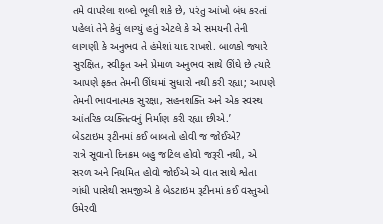તમે વાપરેલા શબ્દો ભૂલી શકે છે, પરંતુ આંખો બંધ કરતાં પહેલાં તેને કેવું લાગ્યું હતું એટલે કે એ સમયની તેની લાગણી કે અનુભવ તે હંમેશાં યાદ રાખશે. બાળકો જ્યારે સુરક્ષિત, સ્વીકૃત અને પ્રેમાળ અનુભવ સાથે ઊંઘે છે ત્યારે આપણે ફક્ત તેમની ઊંઘમાં સુધારો નથી કરી રહ્યા; આપણે તેમની ભાવનાત્મક સુરક્ષા, સહનશક્તિ અને એક સ્વસ્થ આંતરિક વ્યક્તિત્વનું નિર્માણ કરી રહ્યા છીએ.’
બેડટાઇમ રૂટીનમાં કઈ બાબતો હોવી જ જોઈએ?
રાત્રે સૂવાનો દિનક્રમ બહુ જટિલ હોવો જરૂરી નથી, એ સરળ અને નિયમિત હોવો જોઈએ એ વાત સાથે શ્વેતા ગાંધી પાસેથી સમજીએ કે બેડટાઇમ રૂટીનમાં કઈ વસ્તુઓ ઉમેરવી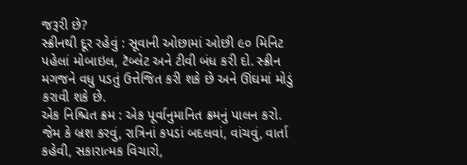જરૂરી છે?
સ્ક્રીનથી દૂર રહેવું : સૂવાની ઓછામાં ઓછી ૯૦ મિનિટ પહેલાં મોબાઇલ, ટૅબ્લેટ અને ટીવી બંધ કરી દો. સ્ક્રીન મગજને વધુ પડતું ઉત્તેજિત કરી શકે છે અને ઊંઘમાં મોડું કરાવી શકે છે.
એક નિશ્ચિત ક્રમ : એક પૂર્વાનુમાનિત ક્રમનું પાલન કરો. જેમ કે બ્રશ કરવું, રાત્રિનાં કપડાં બદલવાં, વાંચવું, વાર્તા કહેવી, સકારાત્મક વિચારો,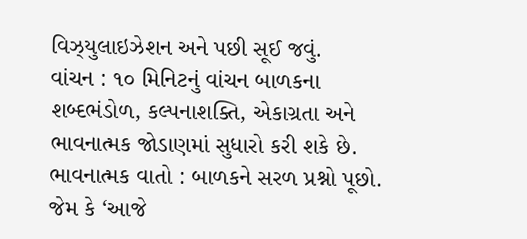વિઝ્યુલાઇઝેશન અને પછી સૂઈ જવું.
વાંચન : ૧૦ મિનિટનું વાંચન બાળકના શબ્દભંડોળ, કલ્પનાશક્તિ, એકાગ્રતા અને ભાવનાત્મક જોડાણમાં સુધારો કરી શકે છે.
ભાવનાત્મક વાતો : બાળકને સરળ પ્રશ્નો પૂછો. જેમ કે ‘આજે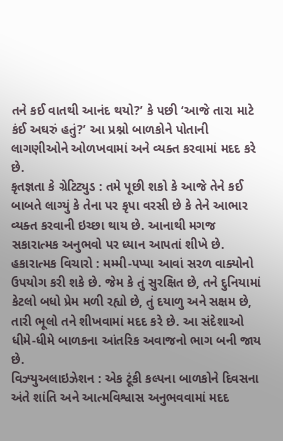તને કઈ વાતથી આનંદ થયો?’ કે પછી ‘આજે તારા માટે કંઈ અઘરું હતું?’ આ પ્રશ્નો બાળકોને પોતાની લાગણીઓને ઓળખવામાં અને વ્યક્ત કરવામાં મદદ કરે છે.
કૃતજ્ઞતા કે ગ્રેટિટ્યુડ : તમે પૂછી શકો કે આજે તેને કઈ બાબતે લાગ્યું કે તેના પર કૃપા વરસી છે કે તેને આભાર વ્યક્ત કરવાની ઇચ્છા થાય છે. આનાથી મગજ સકારાત્મક અનુભવો પર ધ્યાન આપતાં શીખે છે.
હકારાત્મક વિચારો : મમ્મી-પપ્પા આવાં સરળ વાક્યોનો ઉપયોગ કરી શકે છે. જેમ કે તું સુરક્ષિત છે, તને દુનિયામાં કેટલો બધો પ્રેમ મળી રહ્યો છે, તું દયાળુ અને સક્ષમ છે, તારી ભૂલો તને શીખવામાં મદદ કરે છે. આ સંદેશાઓ ધીમે-ધીમે બાળકના આંતરિક અવાજનો ભાગ બની જાય છે.
વિઝ્યુઅલાઇઝેશન : એક ટૂંકી કલ્પના બાળકોને દિવસના અંતે શાંતિ અને આત્મવિશ્વાસ અનુભવવામાં મદદ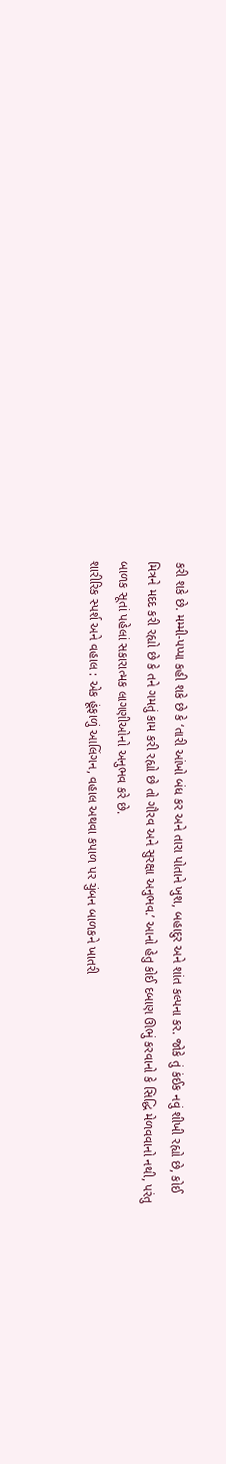કરી શકે છે. મમ્મી-પપ્પા કહી શકે છે કે ‘તારી આંખો બંધ કર અને તારા પોતાને ખુશ, બહાદુર અને શાંત કલ્પના કર. જોકે તું કંઈક નવું શીખી રહ્યો છે, કોઈ મિત્રને મદદ કરી રહ્યો છે કે તને ગમતું કામ કરી રહ્યો છે તો ગૌરવ અને સુરક્ષા અનુભવ.’ આનો હેતુ કોઈ દબાણ ઊભું કરવાનો કે સિદ્ધિ મેળવવાનો નથી, પરંતુ બાળક સૂતાં પહેલાં સકારાત્મક લાગણીઓનો અનુભવ કરે છે.
શારીરિક સ્પર્શ અને વહાલ : એક હૂંફાળું આલિંગન, વહાલ અથવા કપાળ પર ચુંબન બાળકને ખાતરી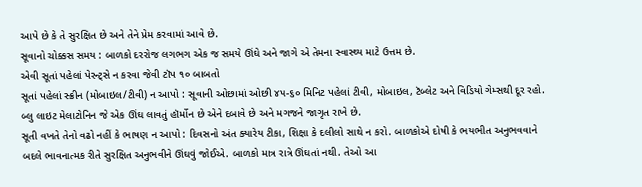આપે છે કે તે સુરક્ષિત છે અને તેને પ્રેમ કરવામાં આવે છે.
સૂવાનો ચોક્કસ સમય : બાળકો દરરોજ લગભગ એક જ સમયે ઊંઘે અને જાગે એ તેમના સ્વાસ્થ્ય માટે ઉત્તમ છે.
એવી સૂતાં પહેલાં પેરન્ટ્સે ન કરવા જેવી ટૉપ ૧૦ બાબતો
સૂતાં પહેલાં સ્ક્રીન (મોબાઇલ/ટીવી) ન આપો : સૂવાની ઓછામાં ઓછી ૪૫-૬૦ મિનિટ પહેલાં ટીવી, મોબાઇલ, ટૅબ્લેટ અને વિડિયો ગેમ્સથી દૂર રહો.
બ્લુ લાઇટ મેલાટોનિન જે એક ઊંઘ લાવતું હૉર્મોન છે એને દબાવે છે અને મગજને જાગૃત રાખે છે.
સૂતી વખતે તેનો વઢો નહીં કે ભાષણ ન આપો : દિવસનો અંત ક્યારેય ટીકા, શિક્ષા કે દલીલો સાથે ન કરો. બાળકોએ દોષી કે ભયભીત અનુભવવાને બદલે ભાવનાત્મક રીતે સુરક્ષિત અનુભવીને ઊંઘવું જોઈએ. બાળકો માત્ર રાત્રે ઊંઘતાં નથી. તેઓ આ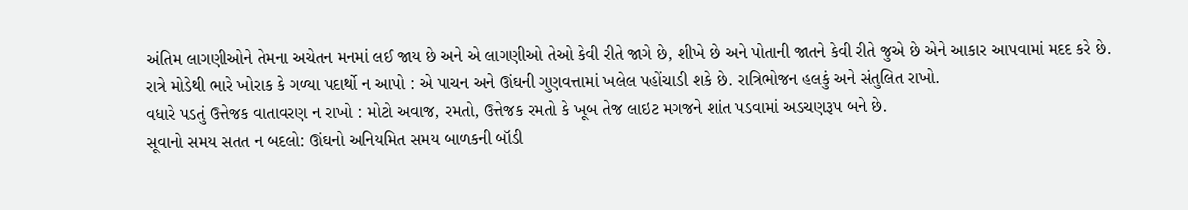અંતિમ લાગણીઓને તેમના અચેતન મનમાં લઈ જાય છે અને એ લાગણીઓ તેઓ કેવી રીતે જાગે છે, શીખે છે અને પોતાની જાતને કેવી રીતે જુએ છે એને આકાર આપવામાં મદદ કરે છે.
રાત્રે મોડેથી ભારે ખોરાક કે ગળ્યા પદાર્થો ન આપો : એ પાચન અને ઊંઘની ગુણવત્તામાં ખલેલ પહોંચાડી શકે છે. રાત્રિભોજન હલકું અને સંતુલિત રાખો.
વધારે પડતું ઉત્તેજક વાતાવરણ ન રાખો : મોટો અવાજ, રમતો, ઉત્તેજક રમતો કે ખૂબ તેજ લાઇટ મગજને શાંત પડવામાં અડચણરૂપ બને છે.
સૂવાનો સમય સતત ન બદલો: ઊંઘનો અનિયમિત સમય બાળકની બૉડી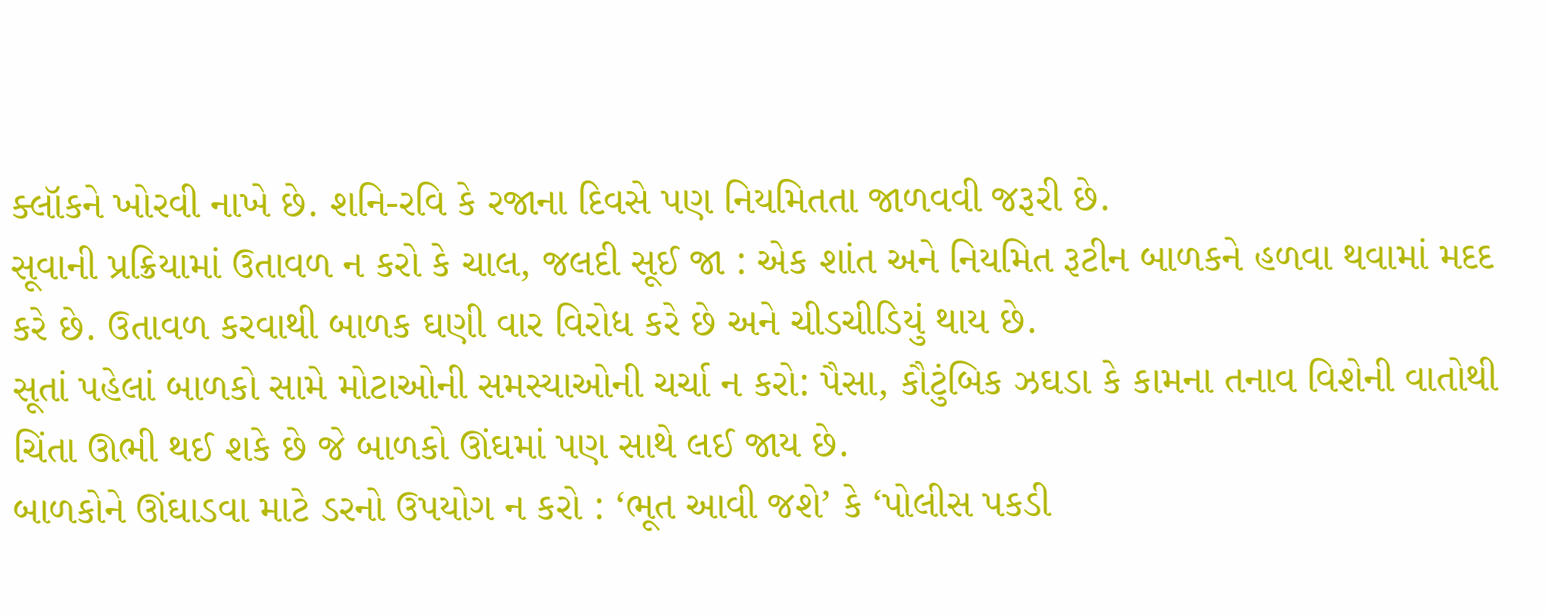ક્લૉકને ખોરવી નાખે છે. શનિ-રવિ કે રજાના દિવસે પણ નિયમિતતા જાળવવી જરૂરી છે.
સૂવાની પ્રક્રિયામાં ઉતાવળ ન કરો કે ચાલ, જલદી સૂઈ જા : એક શાંત અને નિયમિત રૂટીન બાળકને હળવા થવામાં મદદ કરે છે. ઉતાવળ કરવાથી બાળક ઘણી વાર વિરોધ કરે છે અને ચીડચીડિયું થાય છે.
સૂતાં પહેલાં બાળકો સામે મોટાઓની સમસ્યાઓની ચર્ચા ન કરો: પૈસા, કૌટુંબિક ઝઘડા કે કામના તનાવ વિશેની વાતોથી ચિંતા ઊભી થઈ શકે છે જે બાળકો ઊંઘમાં પણ સાથે લઈ જાય છે.
બાળકોને ઊંઘાડવા માટે ડરનો ઉપયોગ ન કરો : ‘ભૂત આવી જશે’ કે ‘પોલીસ પકડી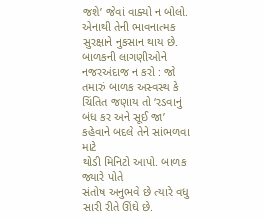જશે’ જેવાં વાક્યો ન બોલો. એનાથી તેની ભાવનાત્મક સુરક્ષાને નુકસાન થાય છે.
બાળકની લાગણીઓને નજરઅંદાજ ન કરો : જો તમારું બાળક અસ્વસ્થ કે ચિંતિત જણાય તો ‘રડવાનું બંધ કર અને સૂઈ જા’ કહેવાને બદલે તેને સાંભળવા માટે
થોડી મિનિટો આપો. બાળક જ્યારે પોતે
સંતોષ અનુભવે છે ત્યારે વધુ સારી રીતે ઊંઘે છે.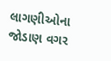લાગણીઓના જોડાણ વગર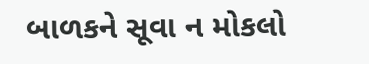બાળકને સૂવા ન મોકલો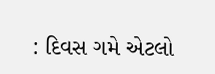: દિવસ ગમે એટલો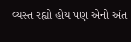વ્યસ્ત રહ્યો હોય પણ એનો અંત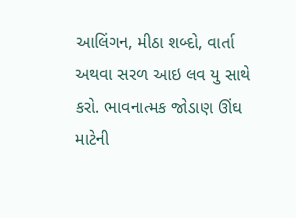આલિંગન, મીઠા શબ્દો, વાર્તા અથવા સરળ આઇ લવ યુ સાથે કરો. ભાવનાત્મક જોડાણ ઊંઘ માટેની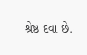શ્રેષ્ઠ દવા છે.